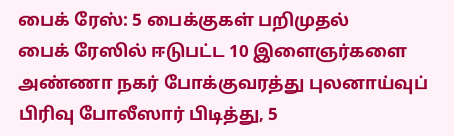பைக் ரேஸ்: 5 பைக்குகள் பறிமுதல்
பைக் ரேஸில் ஈடுபட்ட 10 இளைஞர்களை அண்ணா நகர் போக்குவரத்து புலனாய்வுப் பிரிவு போலீஸார் பிடித்து, 5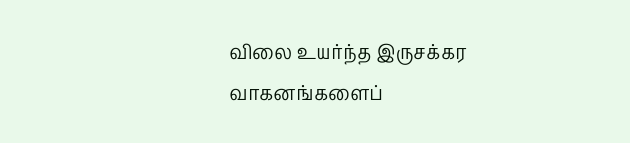விலை உயர்ந்த இருசக்கர வாகனங்களைப்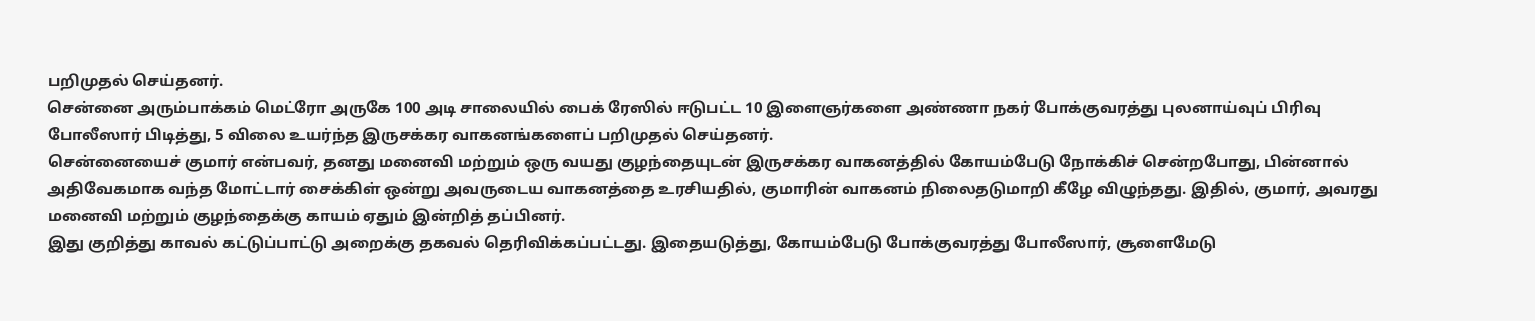பறிமுதல் செய்தனர்.
சென்னை அரும்பாக்கம் மெட்ரோ அருகே 100 அடி சாலையில் பைக் ரேஸில் ஈடுபட்ட 10 இளைஞர்களை அண்ணா நகர் போக்குவரத்து புலனாய்வுப் பிரிவு போலீஸார் பிடித்து, 5 விலை உயர்ந்த இருசக்கர வாகனங்களைப் பறிமுதல் செய்தனர்.
சென்னையைச் குமார் என்பவர், தனது மனைவி மற்றும் ஒரு வயது குழந்தையுடன் இருசக்கர வாகனத்தில் கோயம்பேடு நோக்கிச் சென்றபோது, பின்னால் அதிவேகமாக வந்த மோட்டார் சைக்கிள் ஒன்று அவருடைய வாகனத்தை உரசியதில், குமாரின் வாகனம் நிலைதடுமாறி கீழே விழுந்தது. இதில், குமார், அவரது மனைவி மற்றும் குழந்தைக்கு காயம் ஏதும் இன்றித் தப்பினர்.
இது குறித்து காவல் கட்டுப்பாட்டு அறைக்கு தகவல் தெரிவிக்கப்பட்டது. இதையடுத்து, கோயம்பேடு போக்குவரத்து போலீஸார், சூளைமேடு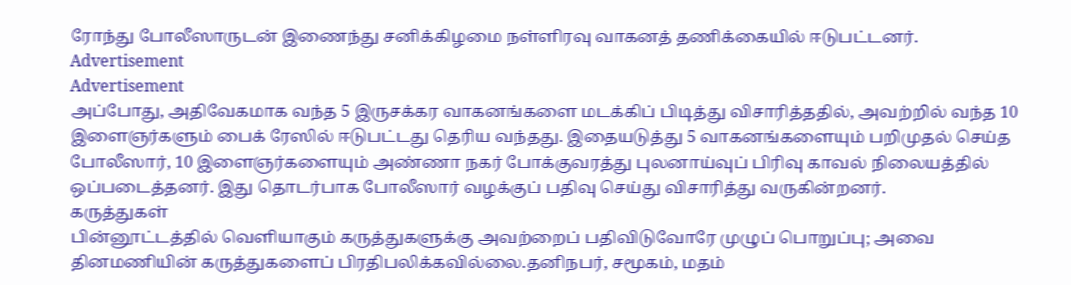ரோந்து போலீஸாருடன் இணைந்து சனிக்கிழமை நள்ளிரவு வாகனத் தணிக்கையில் ஈடுபட்டனர்.
Advertisement
Advertisement
அப்போது, அதிவேகமாக வந்த 5 இருசக்கர வாகனங்களை மடக்கிப் பிடித்து விசாரித்ததில், அவற்றில் வந்த 10 இளைஞர்களும் பைக் ரேஸில் ஈடுபட்டது தெரிய வந்தது. இதையடுத்து 5 வாகனங்களையும் பறிமுதல் செய்த போலீஸார், 10 இளைஞர்களையும் அண்ணா நகர் போக்குவரத்து புலனாய்வுப் பிரிவு காவல் நிலையத்தில் ஒப்படைத்தனர். இது தொடர்பாக போலீஸார் வழக்குப் பதிவு செய்து விசாரித்து வருகின்றனர்.
கருத்துகள்
பின்னூட்டத்தில் வெளியாகும் கருத்துகளுக்கு அவற்றைப் பதிவிடுவோரே முழுப் பொறுப்பு; அவை தினமணியின் கருத்துகளைப் பிரதிபலிக்கவில்லை.தனிநபர், சமூகம், மதம்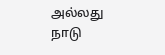அல்லது நாடு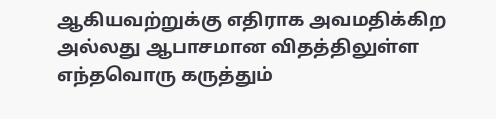ஆகியவற்றுக்கு எதிராக அவமதிக்கிற அல்லது ஆபாசமான விதத்திலுள்ள எந்தவொரு கருத்தும்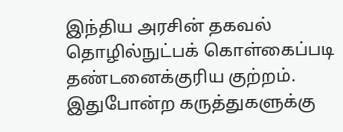இந்திய அரசின் தகவல் தொழில்நுட்பக் கொள்கைப்படி தண்டனைக்குரிய குற்றம். இதுபோன்ற கருத்துகளுக்கு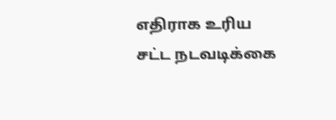எதிராக உரிய சட்ட நடவடிக்கை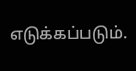எடுக்கப்படும்.